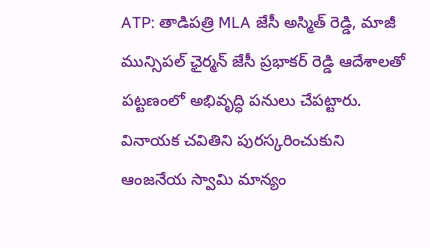ATP: తాడిపత్రి MLA జేసీ అస్మిత్ రెడ్డి, మాజీ మున్సిపల్ ఛైర్మన్ జేసీ ప్రభాకర్ రెడ్డి ఆదేశాలతో పట్టణంలో అభివృద్ధి పనులు చేపట్టారు. వినాయక చవితిని పురస్కరించుకుని ఆంజనేయ స్వామి మాన్యం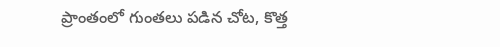ప్రాంతంలో గుంతలు పడిన చోట, కొత్త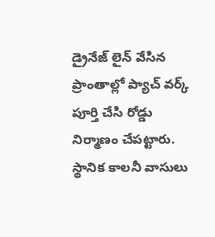డ్రైనేజ్ లైన్ వేసిన ప్రాంతాల్లో ప్యాచ్ వర్క్ పూర్తి చేసి రోడ్డు నిర్మాణం చేపట్టారు. స్థానిక కాలనీ వాసులు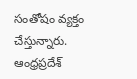సంతోషం వ్యక్తం చేస్తున్నారు.
ఆంధ్రప్రదేశ్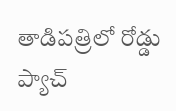తాడిపత్రిలో రోడ్డు ప్యాచ్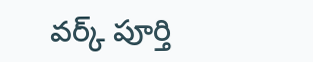వర్క్ పూర్తి